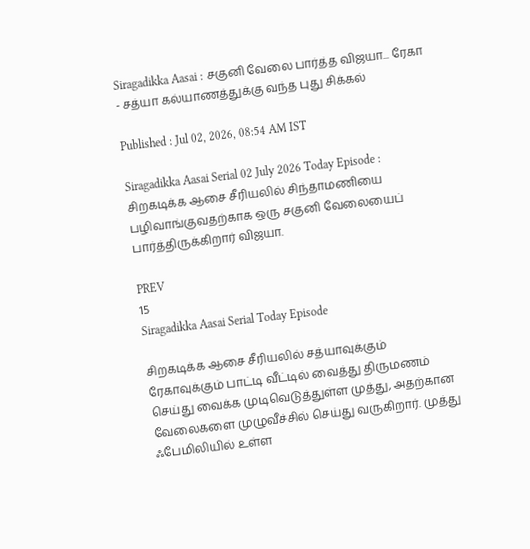Siragadikka Aasai : சகுனி வேலை பார்த்த விஜயா... ரேகா - சத்யா கல்யாணத்துக்கு வந்த புது சிக்கல்

Published : Jul 02, 2026, 08:54 AM IST

Siragadikka Aasai Serial 02 July 2026 Today Episode : சிறகடிக்க ஆசை சீரியலில் சிந்தாமணியை பழிவாங்குவதற்காக ஒரு சகுனி வேலையைப் பார்த்திருக்கிறார் விஜயா.

PREV
15
Siragadikka Aasai Serial Today Episode

சிறகடிக்க ஆசை சீரியலில் சத்யாவுக்கும் ரேகாவுக்கும் பாட்டி வீட்டில் வைத்து திருமணம் செய்து வைக்க முடிவெடுத்துள்ள முத்து, அதற்கான வேலைகளை முழுவீச்சில் செய்து வருகிறார். முத்து ஃபேமிலியில் உள்ள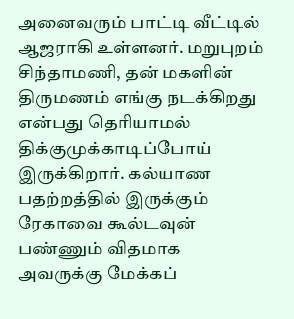அனைவரும் பாட்டி வீட்டில் ஆஜராகி உள்ளனர். மறுபுறம் சிந்தாமணி, தன் மகளின் திருமணம் எங்கு நடக்கிறது என்பது தெரியாமல் திக்குமுக்காடிப்போய் இருக்கிறார். கல்யாண பதற்றத்தில் இருக்கும் ரேகாவை கூல்டவுன் பண்ணும் விதமாக அவருக்கு மேக்கப்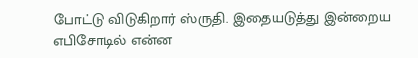போட்டு விடுகிறார் ஸ்ருதி. இதையடுத்து இன்றைய எபிசோடில் என்ன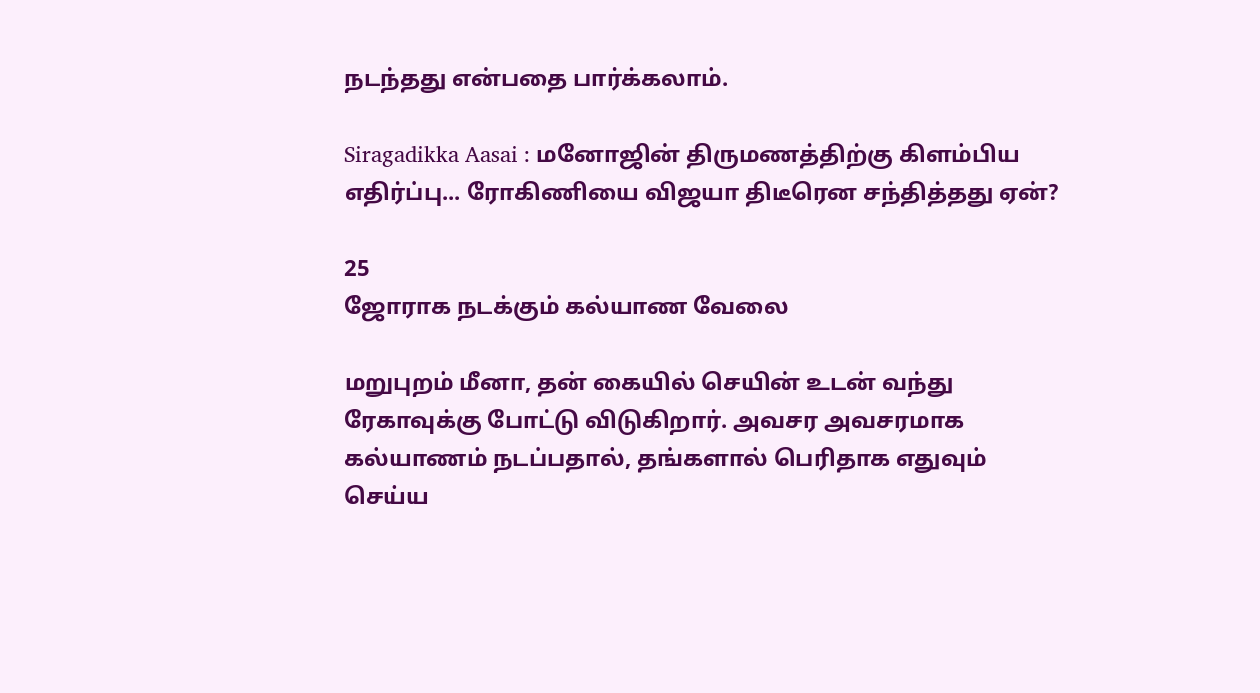நடந்தது என்பதை பார்க்கலாம்.

Siragadikka Aasai : மனோஜின் திருமணத்திற்கு கிளம்பிய எதிர்ப்பு... ரோகிணியை விஜயா திடீரென சந்தித்தது ஏன்?

25
ஜோராக நடக்கும் கல்யாண வேலை

மறுபுறம் மீனா, தன் கையில் செயின் உடன் வந்து ரேகாவுக்கு போட்டு விடுகிறார். அவசர அவசரமாக கல்யாணம் நடப்பதால், தங்களால் பெரிதாக எதுவும் செய்ய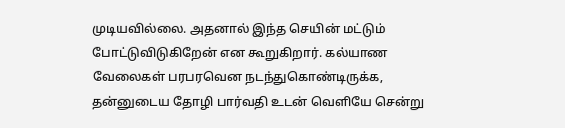முடியவில்லை. அதனால் இந்த செயின் மட்டும் போட்டுவிடுகிறேன் என கூறுகிறார். கல்யாண வேலைகள் பரபரவென நடந்துகொண்டிருக்க, தன்னுடைய தோழி பார்வதி உடன் வெளியே சென்று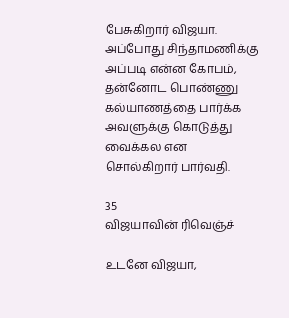பேசுகிறார் விஜயா. அப்போது சிந்தாமணிக்கு அப்படி என்ன கோபம், தன்னோட பொண்ணு கல்யாணத்தை பார்க்க அவளுக்கு கொடுத்து வைக்கல என சொல்கிறார் பார்வதி.

35
விஜயாவின் ரிவெஞ்ச்

உடனே விஜயா,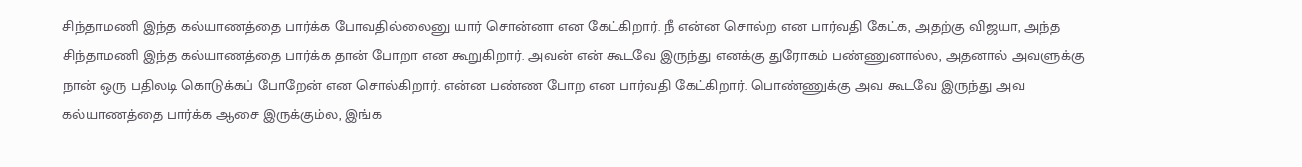சிந்தாமணி இந்த கல்யாணத்தை பார்க்க போவதில்லைனு யார் சொன்னா என கேட்கிறார். நீ என்ன சொல்ற என பார்வதி கேட்க, அதற்கு விஜயா, அந்த சிந்தாமணி இந்த கல்யாணத்தை பார்க்க தான் போறா என கூறுகிறார். அவன் என் கூடவே இருந்து எனக்கு துரோகம் பண்ணுனால்ல, அதனால் அவளுக்கு நான் ஒரு பதிலடி கொடுக்கப் போறேன் என சொல்கிறார். என்ன பண்ண போற என பார்வதி கேட்கிறார். பொண்ணுக்கு அவ கூடவே இருந்து அவ கல்யாணத்தை பார்க்க ஆசை இருக்கும்ல, இங்க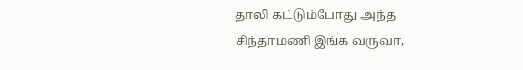தாலி கட்டும்போது அந்த சிந்தாமணி இங்க வருவா,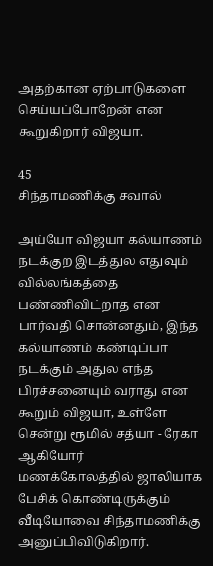அதற்கான ஏற்பாடுகளை செய்யப்போறேன் என கூறுகிறார் விஜயா.

45
சிந்தாமணிக்கு சவால்

அய்யோ விஜயா கல்யாணம் நடக்குற இடத்துல எதுவும் வில்லங்கத்தை பண்ணிவிட்றாத என பார்வதி சொன்னதும், இந்த கல்யாணம் கண்டிப்பா நடக்கும் அதுல எந்த பிரச்சனையும் வராது என கூறும் விஜயா, உள்ளே சென்று ரூமில் சத்யா - ரேகா ஆகியோர் மணக்கோலத்தில் ஜாலியாக பேசிக் கொண்டிருக்கும் வீடியோவை சிந்தாமணிக்கு அனுப்பிவிடுகிறார்.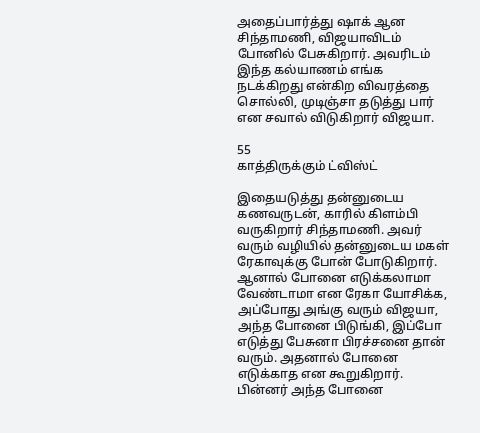அதைப்பார்த்து ஷாக் ஆன சிந்தாமணி, விஜயாவிடம் போனில் பேசுகிறார். அவரிடம் இந்த கல்யாணம் எங்க நடக்கிறது என்கிற விவரத்தை சொல்லி, முடிஞ்சா தடுத்து பார் என சவால் விடுகிறார் விஜயா.

55
காத்திருக்கும் ட்விஸ்ட்

இதையடுத்து தன்னுடைய கணவருடன், காரில் கிளம்பி வருகிறார் சிந்தாமணி. அவர் வரும் வழியில் தன்னுடைய மகள் ரேகாவுக்கு போன் போடுகிறார். ஆனால் போனை எடுக்கலாமா வேண்டாமா என ரேகா யோசிக்க, அப்போது அங்கு வரும் விஜயா, அந்த போனை பிடுங்கி, இப்போ எடுத்து பேசுனா பிரச்சனை தான் வரும். அதனால் போனை எடுக்காத என கூறுகிறார். பின்னர் அந்த போனை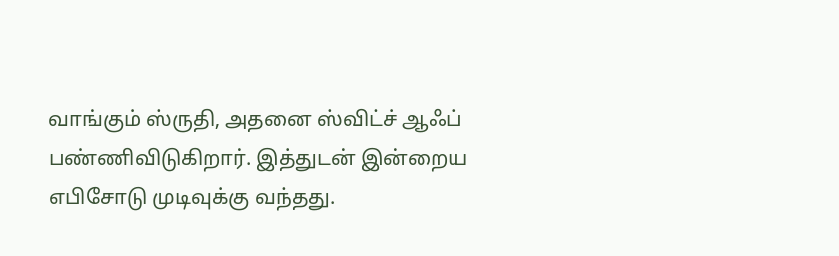வாங்கும் ஸ்ருதி, அதனை ஸ்விட்ச் ஆஃப் பண்ணிவிடுகிறார். இத்துடன் இன்றைய எபிசோடு முடிவுக்கு வந்தது.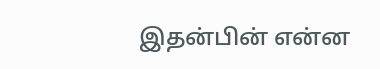இதன்பின் என்ன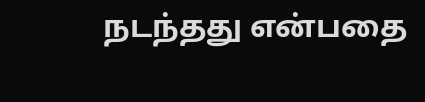நடந்தது என்பதை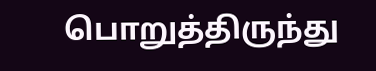பொறுத்திருந்து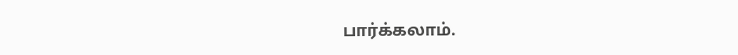பார்க்கலாம்.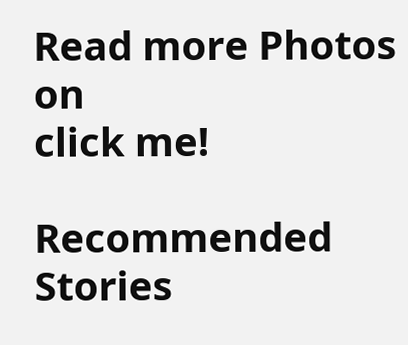Read more Photos on
click me!

Recommended Stories